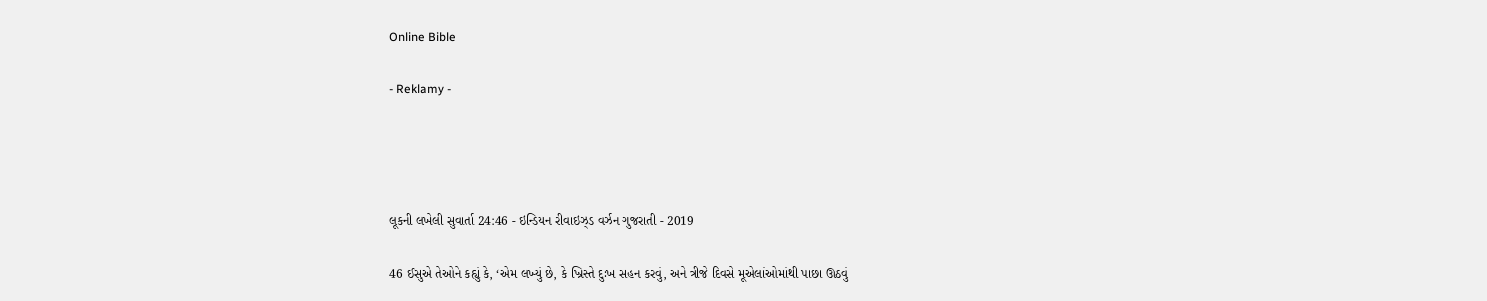Online Bible

- Reklamy -




લૂકની લખેલી સુવાર્તા 24:46 - ઇન્ડિયન રીવાઇઝ્ડ વર્ઝન ગુજરાતી - 2019

46 ઈસુએ તેઓને કહ્યું કે, ‘એમ લખ્યું છે, કે ખ્રિસ્તે દુઃખ સહન કરવું, અને ત્રીજે દિવસે મૂએલાંઓમાંથી પાછા ઊઠવું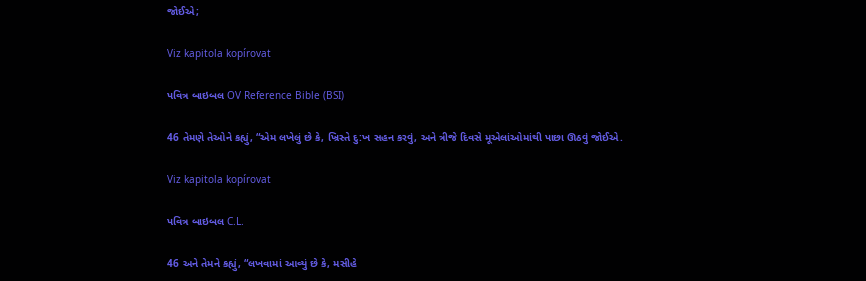જોઈએ;

Viz kapitola kopírovat

પવિત્ર બાઇબલ OV Reference Bible (BSI)

46 તેમણે તેઓને કહ્યું, “એમ લખેલું છે કે, ખ્રિસ્તે દુ:ખ સહન કરવું, અને ત્રીજે દિવસે મૂએલાંઓમાંથી પાછા ઊઠવું જોઈએ.

Viz kapitola kopírovat

પવિત્ર બાઇબલ C.L.

46 અને તેમને કહ્યું, “લખવામાં આવ્યું છે કે, મસીહે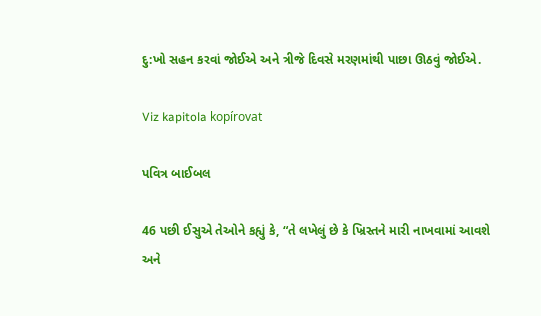દુ:ખો સહન કરવાં જોઈએ અને ત્રીજે દિવસે મરણમાંથી પાછા ઊઠવું જોઈએ.

Viz kapitola kopírovat

પવિત્ર બાઈબલ

46 પછી ઈસુએ તેઓને કહ્યું કે, “તે લખેલું છે કે ખ્રિસ્તને મારી નાખવામાં આવશે અને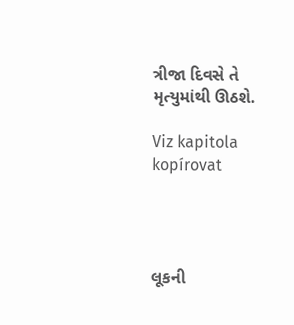ત્રીજા દિવસે તે મૃત્યુમાંથી ઊઠશે.

Viz kapitola kopírovat




લૂકની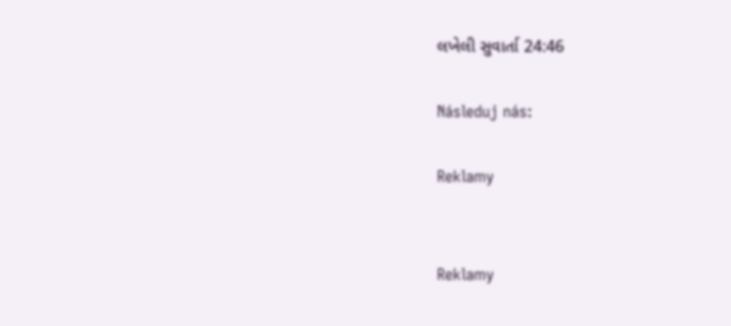લખેલી સુવાર્તા 24:46

Následuj nás:

Reklamy


Reklamy